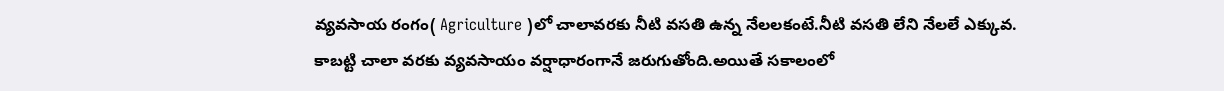వ్యవసాయ రంగం( Agriculture )లో చాలావరకు నీటి వసతి ఉన్న నేలలకంటే.నీటి వసతి లేని నేలలే ఎక్కువ.
కాబట్టి చాలా వరకు వ్యవసాయం వర్షాధారంగానే జరుగుతోంది.అయితే సకాలంలో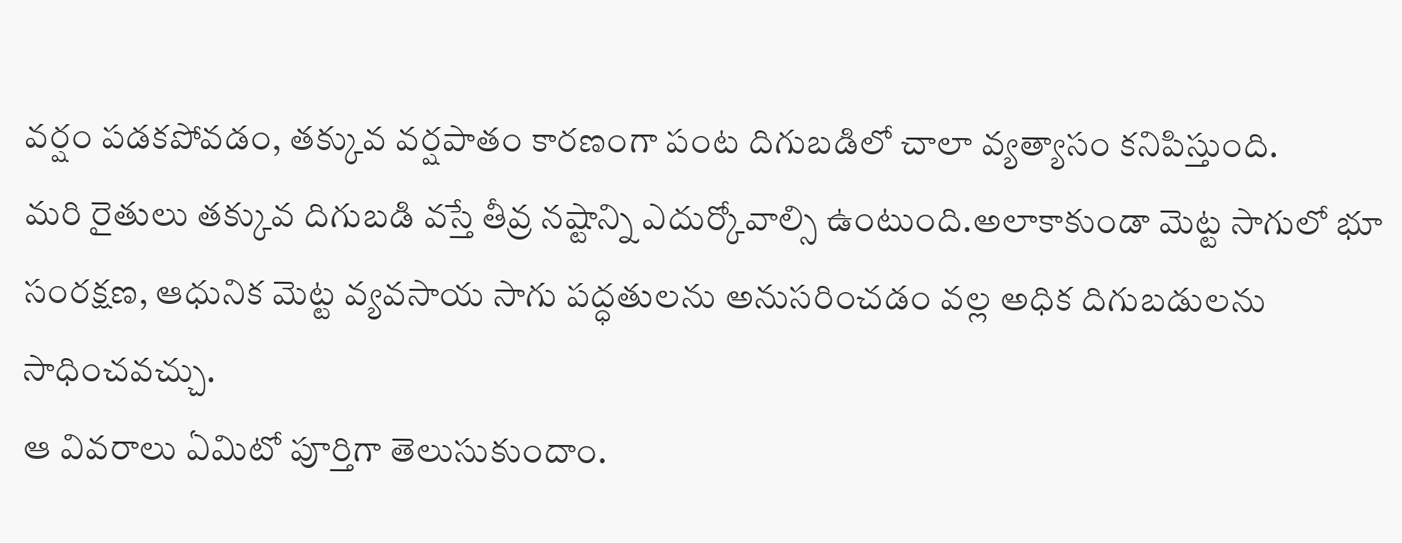వర్షం పడకపోవడం, తక్కువ వర్షపాతం కారణంగా పంట దిగుబడిలో చాలా వ్యత్యాసం కనిపిస్తుంది.
మరి రైతులు తక్కువ దిగుబడి వస్తే తీవ్ర నష్టాన్ని ఎదుర్కోవాల్సి ఉంటుంది.అలాకాకుండా మెట్ట సాగులో భూ సంరక్షణ, ఆధునిక మెట్ట వ్యవసాయ సాగు పద్ధతులను అనుసరించడం వల్ల అధిక దిగుబడులను సాధించవచ్చు.
ఆ వివరాలు ఏమిటో పూర్తిగా తెలుసుకుందాం.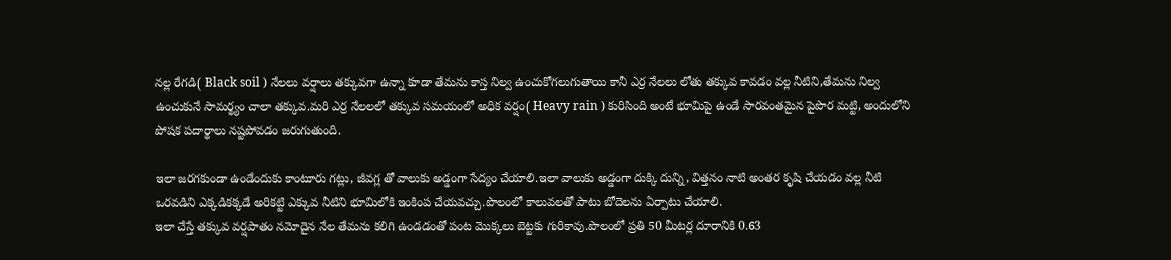నల్ల రేగడి( Black soil ) నేలలు వర్షాలు తక్కువగా ఉన్నా కూడా తేమను కాస్త నిల్వ ఉంచుకోగలుగుతాయి కానీ ఎర్ర నేలలు లోతు తక్కువ కావడం వల్ల నీటిని,తేమను నిల్వ ఉంచుకునే సామర్థ్యం చాలా తక్కువ.మరి ఎర్ర నేలలలో తక్కువ సమయంలో అధిక వర్షం( Heavy rain ) కురిసింది అంటే భూమిపై ఉండే సారవంతమైన పైపొర మట్టి, అందులోని పోషక పదార్థాలు నష్టపోవడం జరుగుతుంది.

ఇలా జరగకుండా ఉండేందుకు కాంటూరు గట్లు, జీవగ్ల తో వాలుకు అడ్డంగా సేద్యం చేయాలి.ఇలా వాలుకు అడ్డంగా దుక్కి దున్ని, విత్తనం నాటి అంతర కృషి చేయడం వల్ల నీటి ఒరవడిని ఎక్కడికక్కడే అరికట్టి ఎక్కువ నీటిని భూమిలోకి ఇంకింప చేయవచ్చు.పొలంలో కాలువలతో పాటు బోదెలను ఏర్పాటు చేయాలి.
ఇలా చేస్తే తక్కువ వర్షపాతం నమోదైన నేల తేమను కలిగి ఉండడంతో పంట మొక్కలు బెట్టకు గురికావు.పొలంలో ప్రతి 50 మీటర్ల దూరానికి 0.63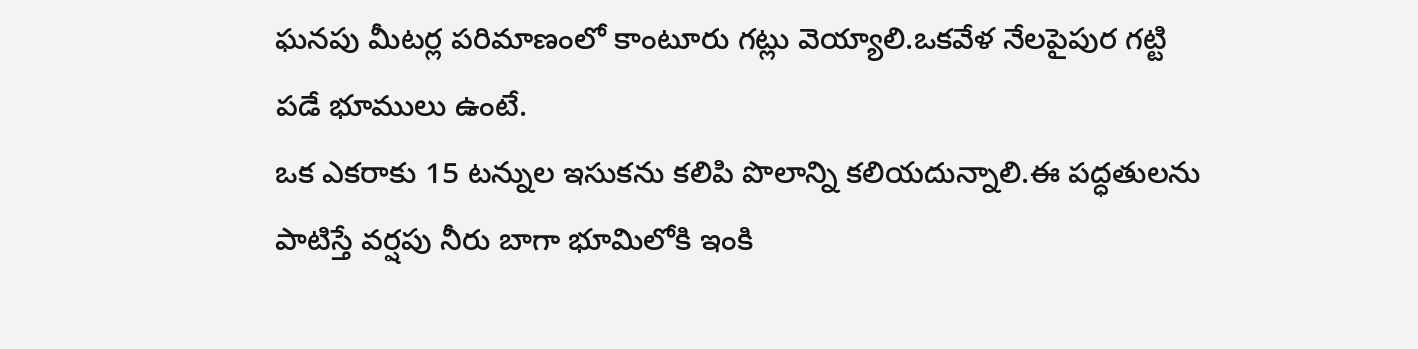ఘనపు మీటర్ల పరిమాణంలో కాంటూరు గట్లు వెయ్యాలి.ఒకవేళ నేలపైపుర గట్టి పడే భూములు ఉంటే.
ఒక ఎకరాకు 15 టన్నుల ఇసుకను కలిపి పొలాన్ని కలియదున్నాలి.ఈ పద్ధతులను పాటిస్తే వర్షపు నీరు బాగా భూమిలోకి ఇంకి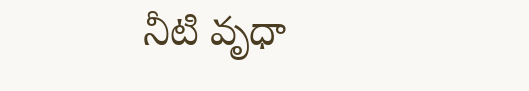నీటి వృధా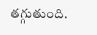తగ్గుతుంది.